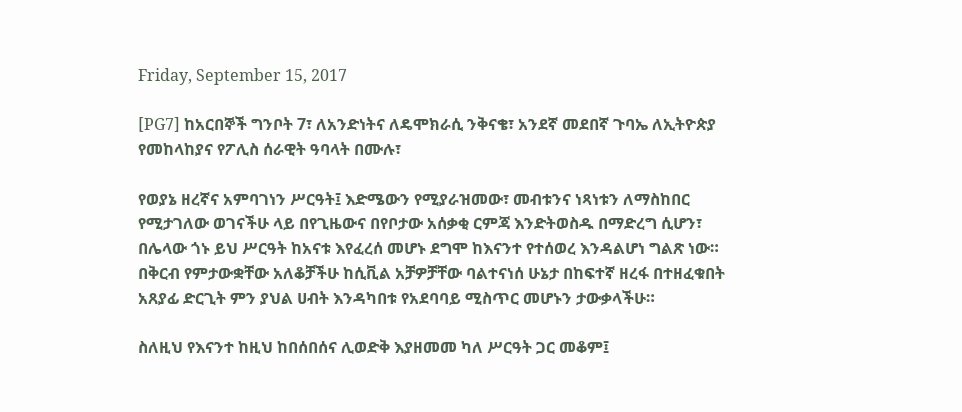Friday, September 15, 2017

[PG7] ከአርበኞች ግንቦት 7፣ ለአንድነትና ለዴሞክራሲ ንቅናቄ፣ አንደኛ መደበኛ ጉባኤ ለኢትዮጵያ የመከላከያና የፖሊስ ሰራዊት ዓባላት በሙሉ፣

የወያኔ ዘረኛና አምባገነን ሥርዓት፤ እድሜውን የሚያራዝመው፣ መብቱንና ነጻነቱን ለማስከበር የሚታገለው ወገናችሁ ላይ በየጊዜውና በየቦታው አሰቃቂ ርምጃ እንድትወስዱ በማድረግ ሲሆን፣ በሌላው ጎኑ ይህ ሥርዓት ከአናቱ እየፈረሰ መሆኑ ደግሞ ከእናንተ የተሰወረ እንዳልሆነ ግልጽ ነው።
በቅርብ የምታውቋቸው አለቆቻችሁ ከሲቪል አቻዎቻቸው ባልተናነሰ ሁኔታ በከፍተኛ ዘረፋ በተዘፈቁበት አጸያፊ ድርጊት ምን ያህል ሀብት እንዳካበቱ የአደባባይ ሚስጥር መሆኑን ታውቃላችሁ።

ስለዚህ የእናንተ ከዚህ ከበሰበሰና ሊወድቅ እያዘመመ ካለ ሥርዓት ጋር መቆም፤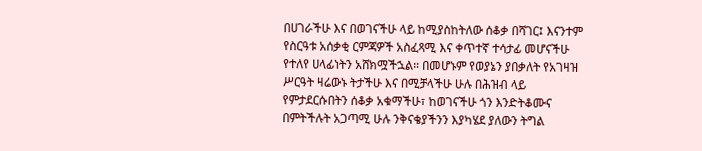በሀገራችሁ እና በወገናችሁ ላይ ከሚያስከትለው ሰቆቃ በሻገር፤ እናንተም የስርዓቱ አሰቃቂ ርምጃዎች አስፈጻሚ እና ቀጥተኛ ተሳታፊ መሆናችሁ የተለየ ሀላፊነትን አሸክሟችኋል። በመሆኑም የወያኔን ያበቃለት የአገዛዝ ሥርዓት ዛሬውኑ ትታችሁ እና በሚቻላችሁ ሁሉ በሕዝብ ላይ የምታደርሱበትን ሰቆቃ አቁማችሁ፣ ከወገናችሁ ጎን እንድትቆሙና በምትችሉት አጋጣሚ ሁሉ ንቅናቄያችንን እያካሄደ ያለውን ትግል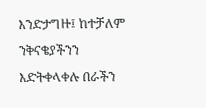እንድታግዙ፤ ከተቻለም ንቅናቄያችንን እድትቀላቀሉ በራችን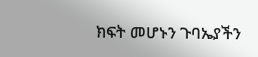ክፍት መሆኑን ጉባኤያችን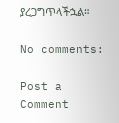ያረጋግጥላችኋል።

No comments:

Post a Comment